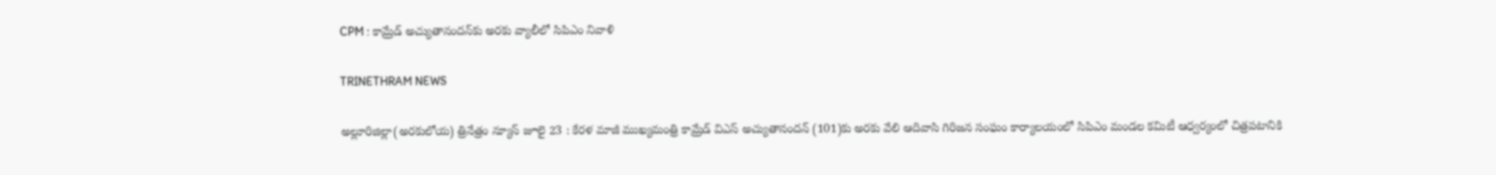CPM : కామ్రేడ్ అచ్యుతానందన్‌కు అరకు వ్యాలీలో సిపిఎం నివాళి

TRINETHRAM NEWS

అల్లూరిజిల్లా(అరకులోయ) త్రినేత్రం న్యూస్ జూలై 23 : కేరళ మాజీ ముఖ్యమంత్రి కామ్రేడ్ విఎస్ అచ్యుతానందన్ (101)కు అరకు వేలి ఆదివాసి గిరిజన సంఘం కార్యాలయంలో సిపిఎం మండల కమిటీ ఆధ్వర్యంలో చిత్రపటానికి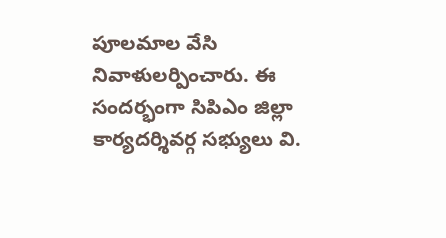పూలమాల వేసి నివాళులర్పించారు. ఈ సందర్భంగా సిపిఎం జిల్లా కార్యదర్శివర్గ సభ్యులు వి.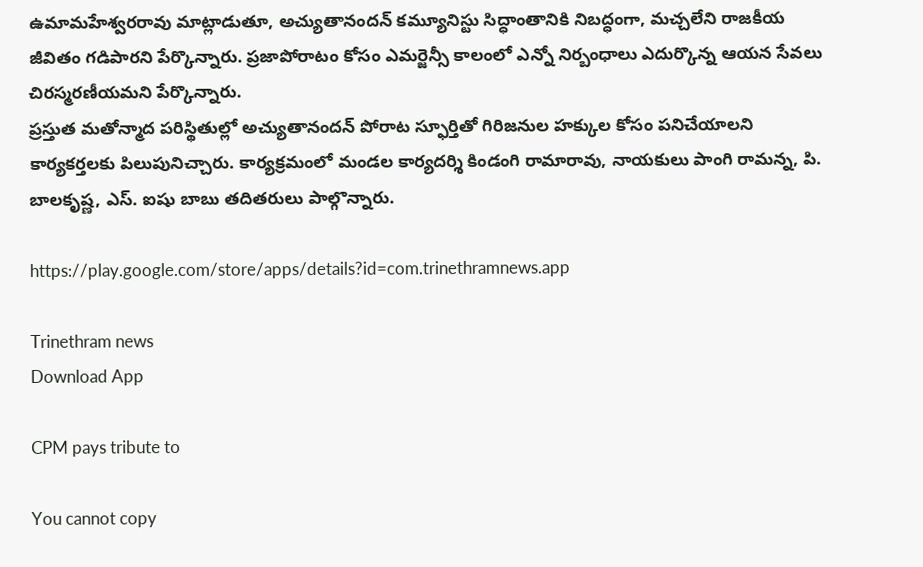ఉమామహేశ్వరరావు మాట్లాడుతూ, అచ్యుతానందన్ కమ్యూనిస్టు సిద్ధాంతానికి నిబద్ధంగా, మచ్చలేని రాజకీయ జీవితం గడిపారని పేర్కొన్నారు. ప్రజాపోరాటం కోసం ఎమర్జెన్సీ కాలంలో ఎన్నో నిర్బంధాలు ఎదుర్కొన్న ఆయన సేవలు చిరస్మరణీయమని పేర్కొన్నారు.
ప్రస్తుత మతోన్మాద పరిస్థితుల్లో అచ్యుతానందన్ పోరాట స్ఫూర్తితో గిరిజనుల హక్కుల కోసం పనిచేయాలని కార్యకర్తలకు పిలుపునిచ్చారు. కార్యక్రమంలో మండల కార్యదర్శి కిండంగి రామారావు, నాయకులు పాంగి రామన్న, పి. బాలకృష్ణ, ఎస్. ఐషు బాబు తదితరులు పాల్గొన్నారు.

https://play.google.com/store/apps/details?id=com.trinethramnews.app

Trinethram news
Download App

CPM pays tribute to

You cannot copy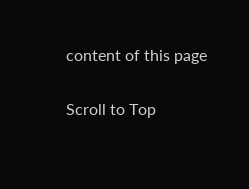content of this page

Scroll to Top